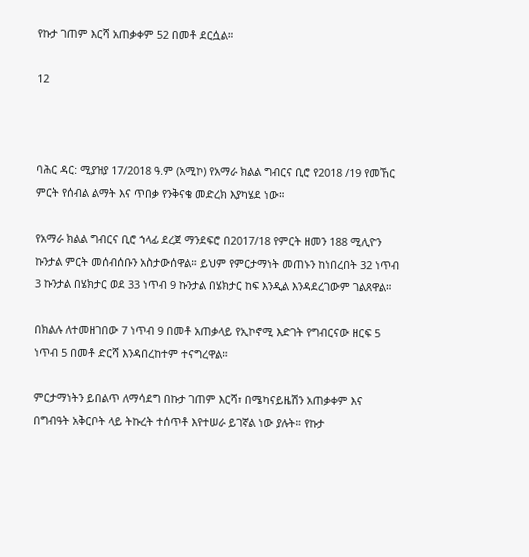የኩታ ገጠም እርሻ አጠቃቀም 52 በመቶ ደርሷል።

12



ባሕር ዳር: ሚያዝያ 17/2018 ዓ.ም (አሚኮ) የአማራ ክልል ግብርና ቢሮ የ2018 /19 የመኸር ምርት የሰብል ልማት እና ጥበቃ የንቅናቄ መድረክ እያካሄደ ነው።

የአማራ ክልል ግብርና ቢሮ ኀላፊ ደረጀ ማንደፍሮ በ2017/18 የምርት ዘመን 188 ሚሊዮን ኩንታል ምርት መሰብሰቡን አስታውሰዋል። ይህም የምርታማነት መጠኑን ከነበረበት 32 ነጥብ 3 ኩንታል በሄክታር ወደ 33 ነጥብ 9 ኩንታል በሄክታር ከፍ እንዲል እንዳደረገውም ገልጸዋል።

በክልሉ ለተመዘገበው 7 ነጥብ 9 በመቶ አጠቃላይ የኢኮኖሚ እድገት የግብርናው ዘርፍ 5 ነጥብ 5 በመቶ ድርሻ እንዳበረከተም ተናግረዋል።

ምርታማነትን ይበልጥ ለማሳደግ በኩታ ገጠም እርሻ፣ በሜካናይዜሽን አጠቃቀም እና በግብዓት አቅርቦት ላይ ትኩረት ተሰጥቶ እየተሠራ ይገኛል ነው ያሉት። የኩታ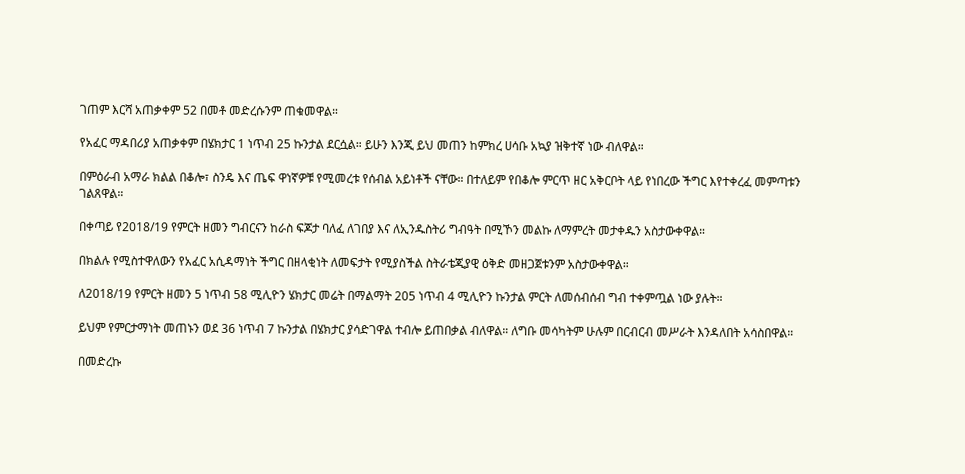ገጠም እርሻ አጠቃቀም 52 በመቶ መድረሱንም ጠቁመዋል።

የአፈር ማዳበሪያ አጠቃቀም በሄክታር 1 ነጥብ 25 ኩንታል ደርሷል። ይሁን እንጂ ይህ መጠን ከምክረ ሀሳቡ አኳያ ዝቅተኛ ነው ብለዋል።

በምዕራብ አማራ ክልል በቆሎ፣ ስንዴ እና ጤፍ ዋነኛዎቹ የሚመረቱ የሰብል አይነቶች ናቸው። በተለይም የበቆሎ ምርጥ ዘር አቅርቦት ላይ የነበረው ችግር እየተቀረፈ መምጣቱን ገልጸዋል።

በቀጣይ የ2018/19 የምርት ዘመን ግብርናን ከራስ ፍጆታ ባለፈ ለገበያ እና ለኢንዱስትሪ ግብዓት በሚኾን መልኩ ለማምረት መታቀዱን አስታውቀዋል።

በክልሉ የሚስተዋለውን የአፈር አሲዳማነት ችግር በዘላቂነት ለመፍታት የሚያስችል ስትራቴጂያዊ ዕቅድ መዘጋጀቱንም አስታውቀዋል።

ለ2018/19 የምርት ዘመን 5 ነጥብ 58 ሚሊዮን ሄክታር መሬት በማልማት 205 ነጥብ 4 ሚሊዮን ኩንታል ምርት ለመሰብሰብ ግብ ተቀምጧል ነው ያሉት።

ይህም የምርታማነት መጠኑን ወደ 36 ነጥብ 7 ኩንታል በሄክታር ያሳድገዋል ተብሎ ይጠበቃል ብለዋል። ለግቡ መሳካትም ሁሉም በርብርብ መሥራት እንዳለበት አሳስበዋል።

በመድረኩ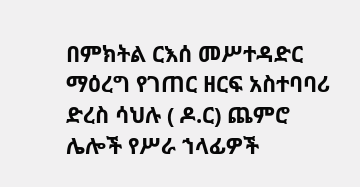በምክትል ርእሰ መሥተዳድር ማዕረግ የገጠር ዘርፍ አስተባባሪ ድረስ ሳህሉ ( ዶ.ር) ጨምሮ ሌሎች የሥራ ኀላፊዎች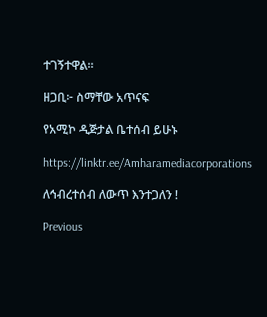ተገኝተዋል።

ዘጋቢ፦ ስማቸው አጥናፍ

የአሚኮ ዲጅታል ቤተሰብ ይሁኑ

https://linktr.ee/Amharamediacorporations

ለኅብረተሰብ ለውጥ እንተጋለን !

Previous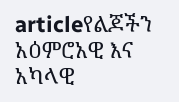articleየልጆችን አዕምሮአዊ እና አካላዊ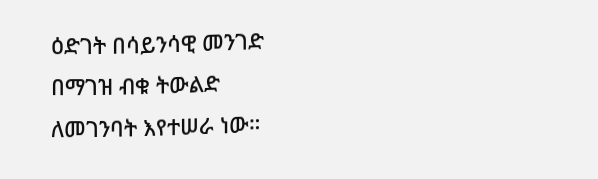ዕድገት በሳይንሳዊ መንገድ በማገዝ ብቁ ትውልድ ለመገንባት እየተሠራ ነው።